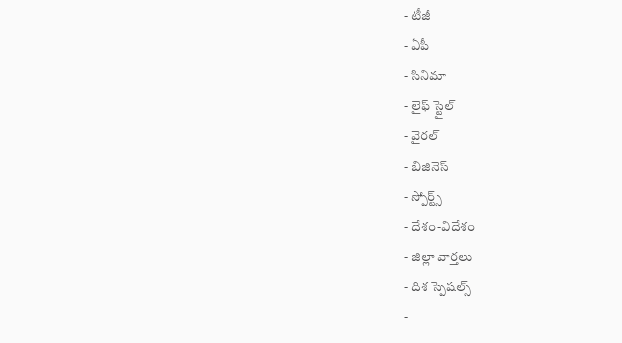- టీజీ
- ఏపీ
- సినిమా
- లైఫ్ స్టైల్
- వైరల్
- బిజినెస్
- స్పోర్ట్స్
- దేశం-విదేశం
- జిల్లా వార్తలు
- దిశ స్పెషల్స్
-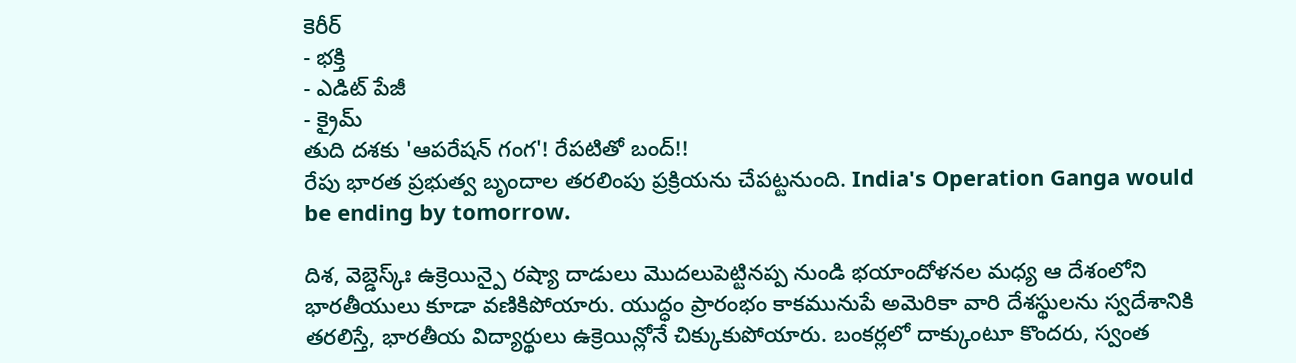కెరీర్
- భక్తి
- ఎడిట్ పేజీ
- క్రైమ్
తుది దశకు 'ఆపరేషన్ గంగ'! రేపటితో బంద్!!
రేపు భారత ప్రభుత్వ బృందాల తరలింపు ప్రక్రియను చేపట్టనుంది. India's Operation Ganga would be ending by tomorrow.

దిశ, వెబ్డెస్క్ః ఉక్రెయిన్పై రష్యా దాడులు మొదలుపెట్టినప్ప నుండి భయాందోళనల మధ్య ఆ దేశంలోని భారతీయులు కూడా వణికిపోయారు. యుద్ధం ప్రారంభం కాకమునుపే అమెరికా వారి దేశస్థులను స్వదేశానికి తరలిస్తే, భారతీయ విద్యార్థులు ఉక్రెయిన్లోనే చిక్కుకుపోయారు. బంకర్లలో దాక్కుంటూ కొందరు, స్వంత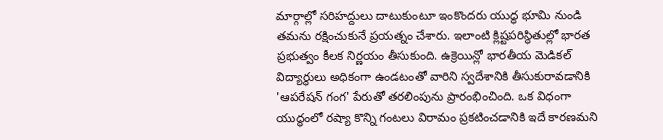మార్గాల్లో సరిహద్దులు దాటుకుంటూ ఇంకొందరు యుద్ధ భూమి నుండి తమను రక్షించుకునే ప్రయత్నం చేశారు. ఇలాంటి క్లిష్టపరిస్థితుల్లో భారత ప్రభుత్వం కీలక నిర్ణయం తీసుకుంది. ఉక్రెయిన్లో భారతీయ మెడికల్ విద్యార్థులు అధికంగా ఉండటంతో వారిని స్వదేశానికి తీసుకురావడానికి 'ఆపరేషన్ గంగ' పేరుతో తరలింపును ప్రారంభించింది. ఒక విధంగా యుద్ధంలో రష్యా కొన్ని గంటలు విరామం ప్రకటించడానికి ఇదే కారణమని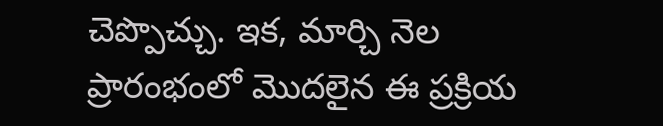చెప్పొచ్చు. ఇక, మార్చి నెల ప్రారంభంలో మొదలైన ఈ ప్రక్రియ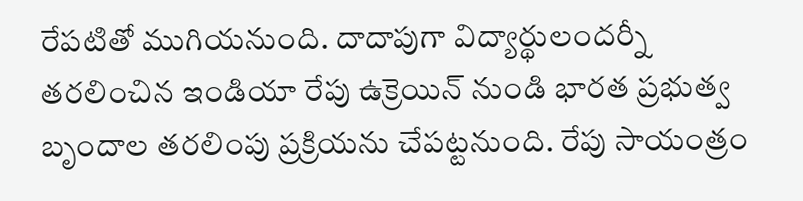రేపటితో ముగియనుంది. దాదాపుగా విద్యార్థులందర్నీ తరలించిన ఇండియా రేపు ఉక్రెయిన్ నుండి భారత ప్రభుత్వ బృందాల తరలింపు ప్రక్రియను చేపట్టనుంది. రేపు సాయంత్రం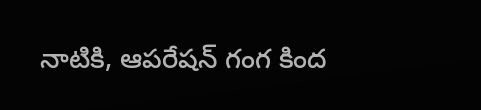నాటికి, ఆపరేషన్ గంగ కింద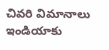చివరి విమానాలు ఇండియాకు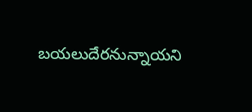బయలుదేరనున్నాయని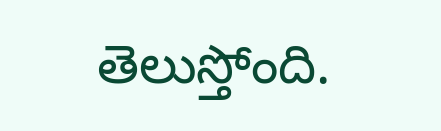తెలుస్తోంది.